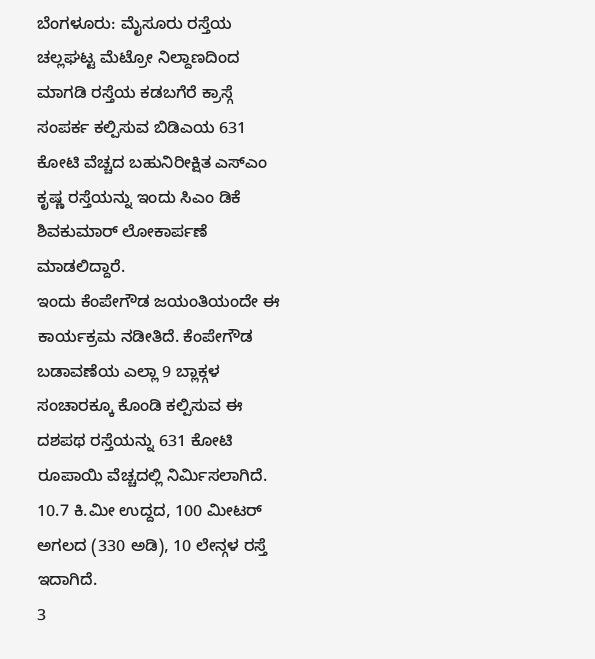ಬೆಂಗಳೂರು: ಮೈಸೂರು ರಸ್ತೆಯ ಚಲ್ಲಘಟ್ಟ ಮೆಟ್ರೋ ನಿಲ್ದಾಣದಿಂದ ಮಾಗಡಿ ರಸ್ತೆಯ ಕಡಬಗೆರೆ ಕ್ರಾಸ್ಗೆ ಸಂಪರ್ಕ ಕಲ್ಪಿಸುವ ಬಿಡಿಎಯ 631 ಕೋಟಿ ವೆಚ್ಚದ ಬಹುನಿರೀಕ್ಷಿತ ಎಸ್ಎಂ ಕೃಷ್ಣ ರಸ್ತೆಯನ್ನು ಇಂದು ಸಿಎಂ ಡಿಕೆ ಶಿವಕುಮಾರ್ ಲೋಕಾರ್ಪಣೆ ಮಾಡಲಿದ್ದಾರೆ.
ಇಂದು ಕೆಂಪೇಗೌಡ ಜಯಂತಿಯಂದೇ ಈ ಕಾರ್ಯಕ್ರಮ ನಡೀತಿದೆ. ಕೆಂಪೇಗೌಡ ಬಡಾವಣೆಯ ಎಲ್ಲಾ 9 ಬ್ಲಾಕ್ಗಳ ಸಂಚಾರಕ್ಕೂ ಕೊಂಡಿ ಕಲ್ಪಿಸುವ ಈ ದಶಪಥ ರಸ್ತೆಯನ್ನು 631 ಕೋಟಿ ರೂಪಾಯಿ ವೆಚ್ಚದಲ್ಲಿ ನಿರ್ಮಿಸಲಾಗಿದೆ. 10.7 ಕಿ.ಮೀ ಉದ್ದದ, 100 ಮೀಟರ್ ಅಗಲದ (330 ಅಡಿ), 10 ಲೇನ್ಗಳ ರಸ್ತೆ ಇದಾಗಿದೆ.
3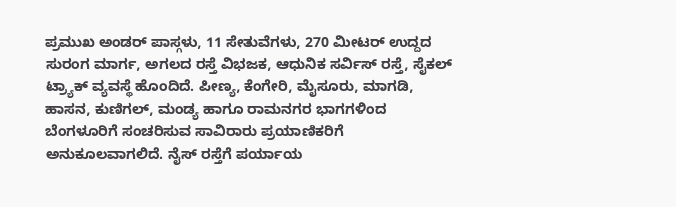ಪ್ರಮುಖ ಅಂಡರ್ ಪಾಸ್ಗಳು, 11 ಸೇತುವೆಗಳು, 270 ಮೀಟರ್ ಉದ್ದದ ಸುರಂಗ ಮಾರ್ಗ, ಅಗಲದ ರಸ್ತೆ ವಿಭಜಕ, ಆಧುನಿಕ ಸರ್ವಿಸ್ ರಸ್ತೆ, ಸೈಕಲ್ ಟ್ರ್ಯಾಕ್ ವ್ಯವಸ್ಥೆ ಹೊಂದಿದೆ. ಪೀಣ್ಯ, ಕೆಂಗೇರಿ, ಮೈಸೂರು, ಮಾಗಡಿ, ಹಾಸನ, ಕುಣಿಗಲ್, ಮಂಡ್ಯ ಹಾಗೂ ರಾಮನಗರ ಭಾಗಗಳಿಂದ ಬೆಂಗಳೂರಿಗೆ ಸಂಚರಿಸುವ ಸಾವಿರಾರು ಪ್ರಯಾಣಿಕರಿಗೆ ಅನುಕೂಲವಾಗಲಿದೆ. ನೈಸ್ ರಸ್ತೆಗೆ ಪರ್ಯಾಯ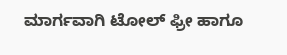ಮಾರ್ಗವಾಗಿ ಟೋಲ್ ಫ್ರೀ ಹಾಗೂ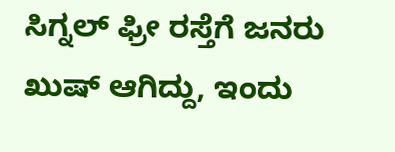ಸಿಗ್ನಲ್ ಫ್ರೀ ರಸ್ತೆಗೆ ಜನರು ಖುಷ್ ಆಗಿದ್ದು, ಇಂದು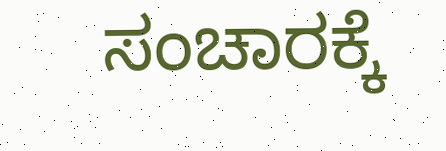ಸಂಚಾರಕ್ಕೆ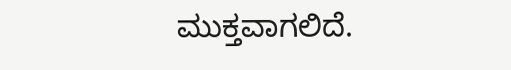ಮುಕ್ತವಾಗಲಿದೆ.